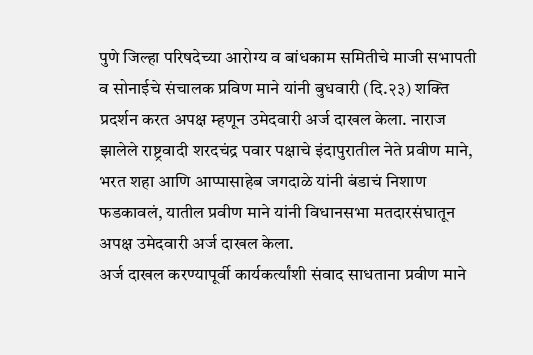पुणे जिल्हा परिषदेच्या आरोग्य व बांधकाम समितीचे माजी सभापती व सोनाईचे संचालक प्रविण माने यांनी बुधवारी (दि.२३) शक्ति प्रदर्शन करत अपक्ष म्हणून उमेदवारी अर्ज दाखल केला. नाराज झालेले राष्ट्रवादी शरदचंद्र पवार पक्षाचे इंदापुरातील नेते प्रवीण माने, भरत शहा आणि आप्पासाहेब जगदाळे यांनी बंडाचं निशाण फडकावलं, यातील प्रवीण माने यांनी विधानसभा मतदारसंघातून अपक्ष उमेदवारी अर्ज दाखल केला.
अर्ज दाखल करण्यापूर्वी कार्यकर्त्यांशी संवाद साधताना प्रवीण माने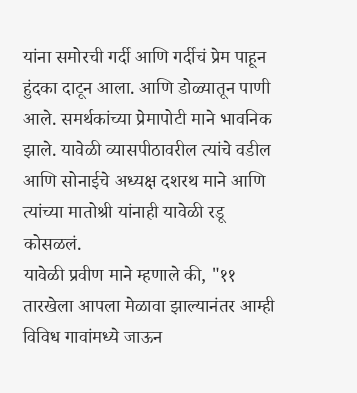यांना समोरची गर्दी आणि गर्दीचं प्रेम पाहून हुंदका दाटून आला. आणि डोळ्यातून पाणी आले. समर्थकांच्या प्रेमापोटी माने भावनिक झाले. यावेळी व्यासपीठावरील त्यांचे वडील आणि सोनाईचे अध्यक्ष दशरथ माने आणि त्यांच्या मातोश्री यांनाही यावेळी रडू कोसळलं.
यावेळी प्रवीण माने म्हणाले की, "११ तारखेला आपला मेळावा झाल्यानंतर आम्ही विविध गावांमध्ये जाऊन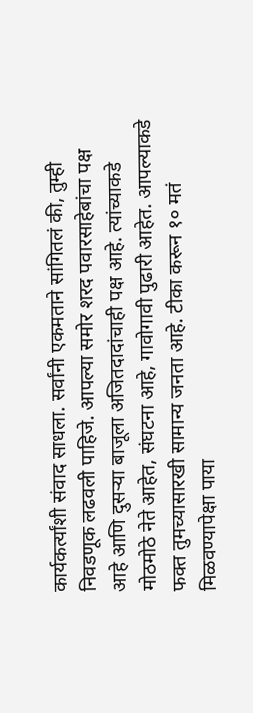कार्यकर्त्यांशी संवाद साधला. सर्वांनी एकमताने सांगितलं की, तुम्ही निवडणूक लढवली पाहिजे. आपल्या समोर शरद पवारसाहेबांचा पक्ष आहे आणि दुसऱ्या बाजूला अजितदादांचाही पक्ष आहे. त्यांच्याकडे मोठमोठे नेते आहेत, संघटना आहे, गावोगावी पुढारी आहेत. आपल्याकडे फक्त तुमच्यासारखी सामान्य जनता आहे. टीका करून १० मतं मिळवण्यापेक्षा पाया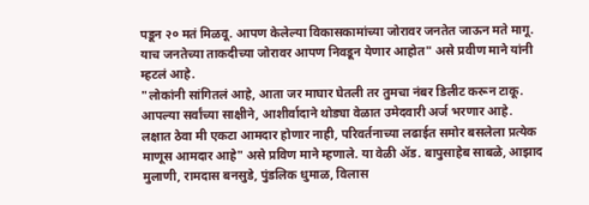पडून २० मतं मिळवू. आपण केलेल्या विकासकामांच्या जोरावर जनतेत जाऊन मते मागू. याच जनतेच्या ताकदीच्या जोरावर आपण निवडून येणार आहोत" असे प्रवीण माने यांनी म्हटलं आहे.
"लोकांनी सांगितलं आहे, आता जर माघार घेतली तर तुमचा नंबर डिलीट करून टाकू. आपल्या सर्वांच्या साक्षीने, आशीर्वादाने थोड्या वेळात उमेदवारी अर्ज भरणार आहे. लक्षात ठेवा मी एकटा आमदार होणार नाही, परिवर्तनाच्या लढाईत समोर बसलेला प्रत्येक माणूस आमदार आहे" असे प्रविण माने म्हणाले. या वेळी ॲड. बापुसाहेब साबळे, आझाद मुलाणी, रामदास बनसुडे, पुंडलिक धुमाळ, विलास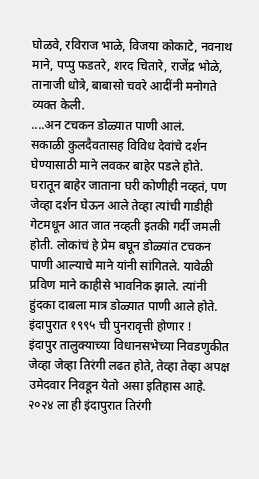घोळवे, रविराज भाळे, विजया कोकाटे, नवनाथ माने, पप्पु फडतरे, शरद चितारे, राजेंद्र भोळे, तानाजी धोत्रे, बाबासो चवरे आदींनी मनोगते व्यक्त केली.
....अन टचकन डोळ्यात पाणी आलं.
सकाळी कुलदैवतासह विविध देवांचे दर्शन घेण्यासाठी माने लवकर बाहेर पडले होते. घरातून बाहेर जाताना घरी कोणीही नव्हतं, पण जेव्हा दर्शन घेऊन आले तेव्हा त्यांची गाडीही गेटमधून आत जात नव्हती इतकी गर्दी जमली होती. लोकांचं हे प्रेम बघून डोळ्यांत टचकन पाणी आल्याचे माने यांनी सांगितले. यावेळी प्रविण माने काहीसे भावनिक झाले. त्यांनी हुंदका दाबला मात्र डोळ्यात पाणी आले होते.
इंदापुरात १९९५ ची पुनरावृत्ती होणार !
इंदापुर तालुक्याच्या विधानसभेच्या निवडणुकीत जेव्हा जेव्हा तिरंगी लढत होते, तेव्हा तेव्हा अपक्ष उमेदवार निवडून येतो असा इतिहास आहे. २०२४ ला ही इंदापुरात तिरंगी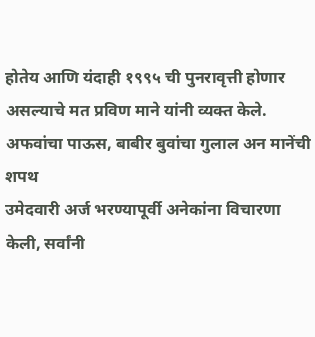होतेय आणि यंदाही १९९५ ची पुनरावृत्ती होणार असल्याचे मत प्रविण माने यांनी व्यक्त केले.
अफवांचा पाऊस, बाबीर बुवांचा गुलाल अन मानेंची शपथ
उमेदवारी अर्ज भरण्यापूर्वी अनेकांना विचारणा केली, सर्वांनी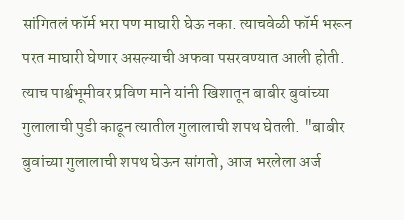सांगितलं फॉर्म भरा पण माघारी घेऊ नका. त्याचवेळी फॉर्म भरून परत माघारी घेणार असल्याची अफवा पसरवण्यात आली होती. त्याच पार्श्वभूमीवर प्रविण माने यांनी खिशातून बाबीर बुवांच्या गुलालाची पुडी काढून त्यातील गुलालाची शपथ घेतली. "बाबीर बुवांच्या गुलालाची शपथ घेऊन सांगतो, आज भरलेला अर्ज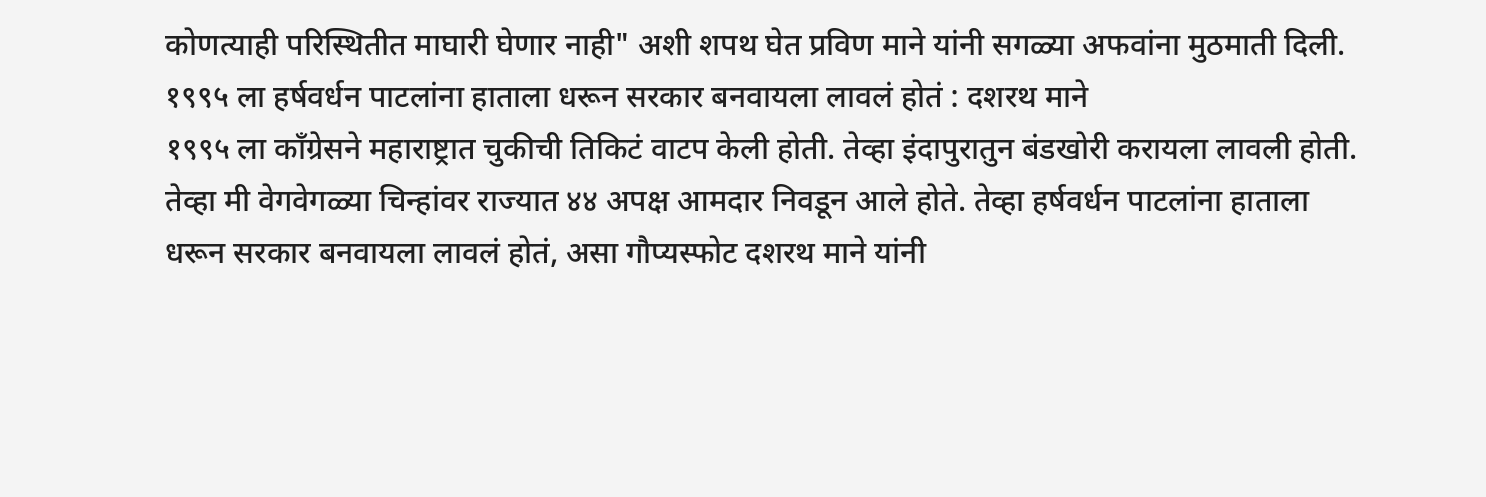कोणत्याही परिस्थितीत माघारी घेणार नाही" अशी शपथ घेत प्रविण माने यांनी सगळ्या अफवांना मुठमाती दिली.
१९९५ ला हर्षवर्धन पाटलांना हाताला धरून सरकार बनवायला लावलं होतं : दशरथ माने
१९९५ ला काँग्रेसने महाराष्ट्रात चुकीची तिकिटं वाटप केली होती. तेव्हा इंदापुरातुन बंडखोरी करायला लावली होती. तेव्हा मी वेगवेगळ्या चिन्हांवर राज्यात ४४ अपक्ष आमदार निवडून आले होते. तेव्हा हर्षवर्धन पाटलांना हाताला धरून सरकार बनवायला लावलं होतं, असा गौप्यस्फोट दशरथ माने यांनी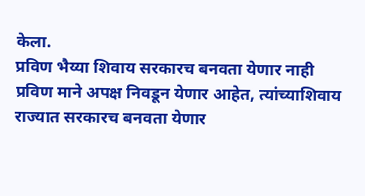केला.
प्रविण भैय्या शिवाय सरकारच बनवता येणार नाही
प्रविण माने अपक्ष निवडून येणार आहेत, त्यांच्याशिवाय राज्यात सरकारच बनवता येणार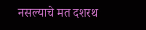नसल्याचे मत दशरथ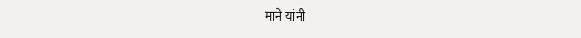माने यांनी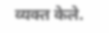व्यक्त केले.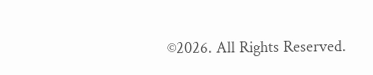©2026. All Rights Reserved.